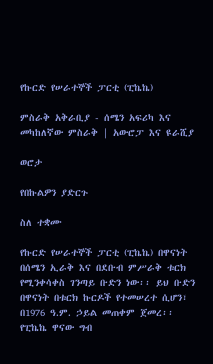የኩርድ የሠራተኞች ፓርቲ (ፒኬኬ)

ምስራቅ አቅራቢያ - ሰሜን አፍሪካ እና መካከለኛው ምስራቅ | አውሮፓ እና ዩራሺያ

ወሮታ

የበኩልዎን ያድርጉ

ስለ ተቋሙ

የኩርድ የሠራተኞች ፓርቲ (ፒኬኬ) በዋናነት በሰሜን ኢራቅ እና በደቡብ ምሥራቅ ቱርክ የሚንቀሳቀስ ገንጣይ ቡድን ነው፡፡ ይህ ቡድን በዋናነት በቱርክ ኩርዶች የተመሠረተ ሲሆን፣ በ1976 ዓ.ም. ኃይል መጠቀም ጀመረ፡፡ የፒኬኬ ዋናው ግብ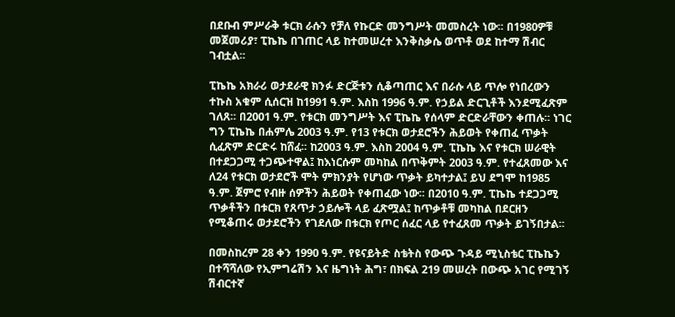በደቡብ ምሥራቅ ቱርክ ራሱን የቻለ የኩርድ መንግሥት መመስረት ነው፡፡ በ1980ዎቹ መጀመሪያ፣ ፒኬኬ በገጠር ላይ ከተመሠረተ እንቅስቃሴ ወጥቶ ወደ ከተማ ሽብር ገብቷል፡፡

ፒኬኬ አክራሪ ወታደራዊ ክንፉ ድርጅቱን ሲቆጣጠር እና በራሱ ላይ ጥሎ የነበረውን ተኩስ አቁም ሲሰርዝ ከ1991 ዓ.ም. እስከ 1996 ዓ.ም. የኃይል ድርጊቶች እንደሚፈጽም ገለጸ፡፡ በ2001 ዓ.ም. የቱርክ መንግሥት እና ፒኬኬ የሰላም ድርድራቸውን ቀጠሉ፡፡ ነገር ግን ፒኬኬ በሐምሌ 2003 ዓ.ም. የ13 የቱርክ ወታደሮችን ሕይወት የቀጠፈ ጥቃት ሲፈጽም ድርድሩ ከሸፈ፡፡ ከ2003 ዓ.ም. እስከ 2004 ዓ.ም. ፒኬኬ እና የቱርክ ሠራዊት በተደጋጋሚ ተጋጭተዋል፤ ከእነርሱም መካከል በጥቅምት 2003 ዓ.ም. የተፈጸመው እና ለ24 የቱርክ ወታደሮች ሞት ምክንያት የሆነው ጥቃት ይካተታል፤ ይህ ደግሞ ከ1985 ዓ.ም. ጀምሮ የብዙ ሰዎችን ሕይወት የቀጠፈው ነው፡፡ በ2010 ዓ.ም. ፒኬኬ ተደጋጋሚ ጥቃቶችን በቱርክ የጸጥታ ኃይሎች ላይ ፈጽሟል፤ ከጥቃቶቹ መካከል በደርዘን የሚቆጠሩ ወታደሮችን የገደለው በቱርክ የጦር ሰፈር ላይ የተፈጸመ ጥቃት ይገኝበታል፡፡

በመስከረም 28 ቀን 1990 ዓ.ም. የዩናይትድ ስቴትስ የውጭ ጉዳይ ሚኒስቴር ፒኬኬን በተሻሻለው የኢምግሬሽን እና ዜግነት ሕግ፣ በክፍል 219 መሠረት በውጭ አገር የሚገኝ ሽብርተኛ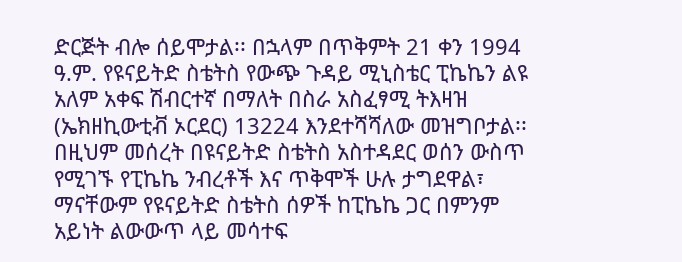ድርጅት ብሎ ሰይሞታል፡፡ በኋላም በጥቅምት 21 ቀን 1994 ዓ.ም. የዩናይትድ ስቴትስ የውጭ ጉዳይ ሚኒስቴር ፒኬኬን ልዩ አለም አቀፍ ሽብርተኛ በማለት በስራ አስፈፃሚ ትእዛዝ (ኤክዘኪውቲቭ ኦርደር) 13224 እንደተሻሻለው መዝግቦታል፡፡ በዚህም መሰረት በዩናይትድ ስቴትስ አስተዳደር ወሰን ውስጥ የሚገኙ የፒኬኬ ንብረቶች እና ጥቅሞች ሁሉ ታግደዋል፣ ማናቸውም የዩናይትድ ስቴትስ ሰዎች ከፒኬኬ ጋር በምንም አይነት ልውውጥ ላይ መሳተፍ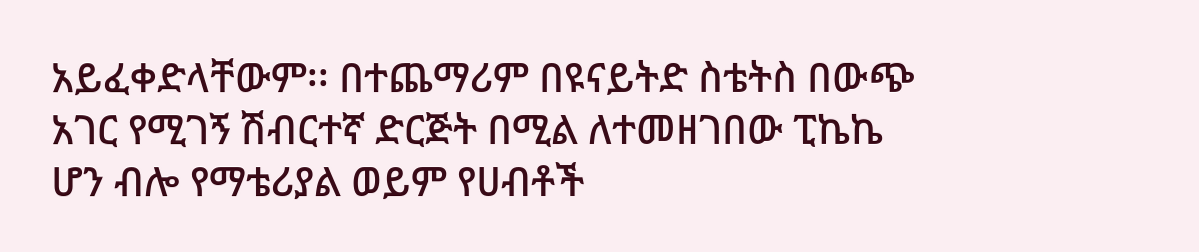አይፈቀድላቸውም፡፡ በተጨማሪም በዩናይትድ ስቴትስ በውጭ አገር የሚገኝ ሽብርተኛ ድርጅት በሚል ለተመዘገበው ፒኬኬ ሆን ብሎ የማቴሪያል ወይም የሀብቶች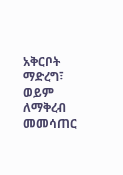አቅርቦት ማድረግ፣ ወይም ለማቅረብ መመሳጠር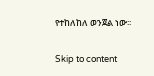የተከለከለ ወንጀል ነው፡፡

Skip to content